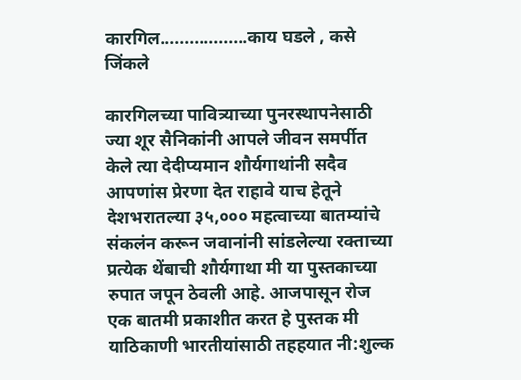कारगिल..................काय घडले , कसे जिंकले

कारगिलच्या पावित्र्याच्या पुनरस्थापनेसाठी ज्या शूर सैनिकांनी आपले जीवन समर्पीत केले त्या देदीप्यमान शौर्यगाथांनी सदैव आपणांस प्रेरणा देत राहावे याच हेतूने देशभरातल्या ३५,००० महत्वाच्या बातम्यांचे संकलंन करून जवानांनी सांडलेल्या रक्ताच्या प्रत्येक थेंबाची शौर्यगाथा मी या पुस्तकाच्या रुपात जपून ठेवली आहे. आजपासून रोज एक बातमी प्रकाशीत करत हे पुस्तक मी याठिकाणी भारतीयांसाठी तहहयात नी:शुल्क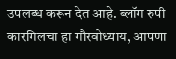उपलब्ध करून देत आहे. ब्लॉग रुपी कारगिलचा हा गौरवोध्याय, आपणा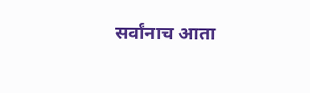सर्वांनाच आता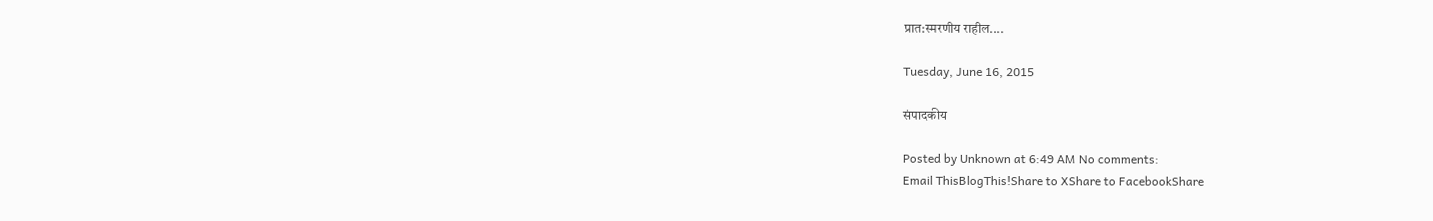प्रात:स्मरणीय राहील....

Tuesday, June 16, 2015

संपादकीय

Posted by Unknown at 6:49 AM No comments:
Email ThisBlogThis!Share to XShare to FacebookShare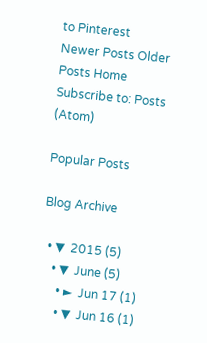to Pinterest
Newer Posts Older Posts Home
Subscribe to: Posts (Atom)

Popular Posts

Blog Archive

  • ▼  2015 (5)
    • ▼  June (5)
      • ►  Jun 17 (1)
      • ▼  Jun 16 (1)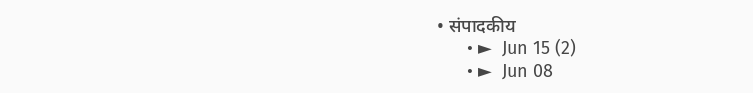• संपादकीय
      • ►  Jun 15 (2)
      • ►  Jun 08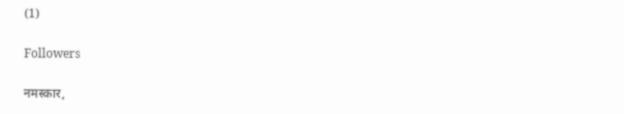(1)

Followers

नमस्कार,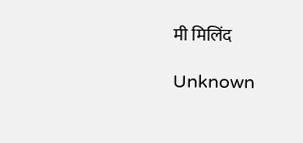मी मिलिंद

Unknown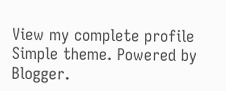View my complete profile
Simple theme. Powered by Blogger.